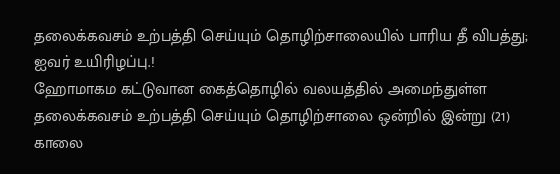தலைக்கவசம் உற்பத்தி செய்யும் தொழிற்சாலையில் பாரிய தீ விபத்து; ஐவர் உயிரிழப்பு.!
ஹோமாகம கட்டுவான கைத்தொழில் வலயத்தில் அமைந்துள்ள தலைக்கவசம் உற்பத்தி செய்யும் தொழிற்சாலை ஒன்றில் இன்று (21) காலை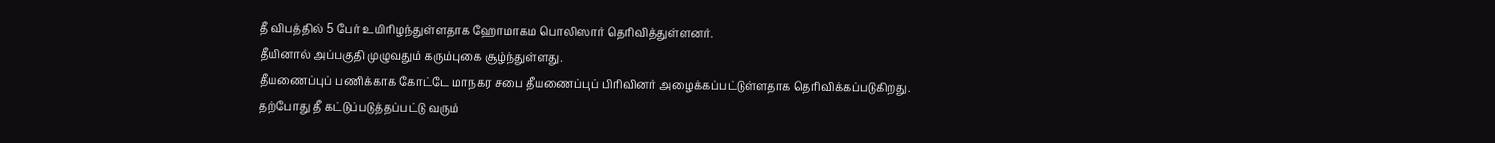தீ விபத்தில் 5 பேர் உயிரிழந்துள்ளதாக ஹோமாகம பொலிஸார் தெரிவித்துள்ளனர்.
தீயினால் அப்பகுதி முழுவதும் கரும்புகை சூழ்ந்துள்ளது.
தீயணைப்புப் பணிக்காக கோட்டே மாநகர சபை தீயணைப்புப் பிரிவினர் அழைக்கப்பட்டுள்ளதாக தெரிவிக்கப்படுகிறது.
தற்போது தீ கட்டுப்படுத்தப்பட்டு வரும்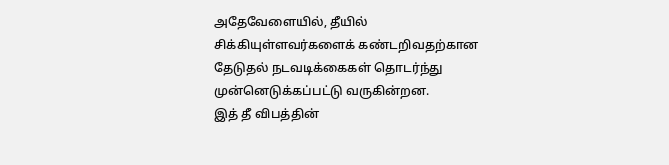அதேவேளையில், தீயில் சிக்கியுள்ளவர்களைக் கண்டறிவதற்கான தேடுதல் நடவடிக்கைகள் தொடர்ந்து முன்னெடுக்கப்பட்டு வருகின்றன.
இத் தீ விபத்தின்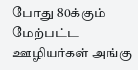போது 80க்கும் மேற்பட்ட ஊழியர்கள் அங்கு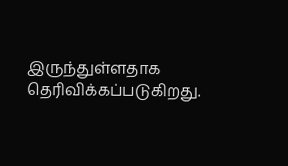இருந்துள்ளதாக தெரிவிக்கப்படுகிறது.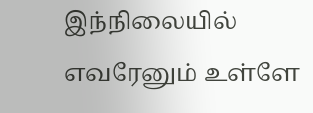இந்நிலையில் எவரேனும் உள்ளே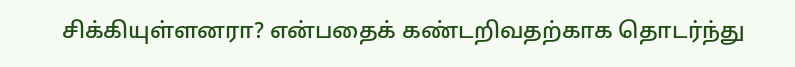சிக்கியுள்ளனரா? என்பதைக் கண்டறிவதற்காக தொடர்ந்து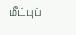மீட்புப்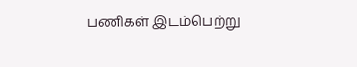பணிகள் இடம்பெற்று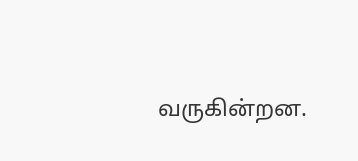வருகின்றன.